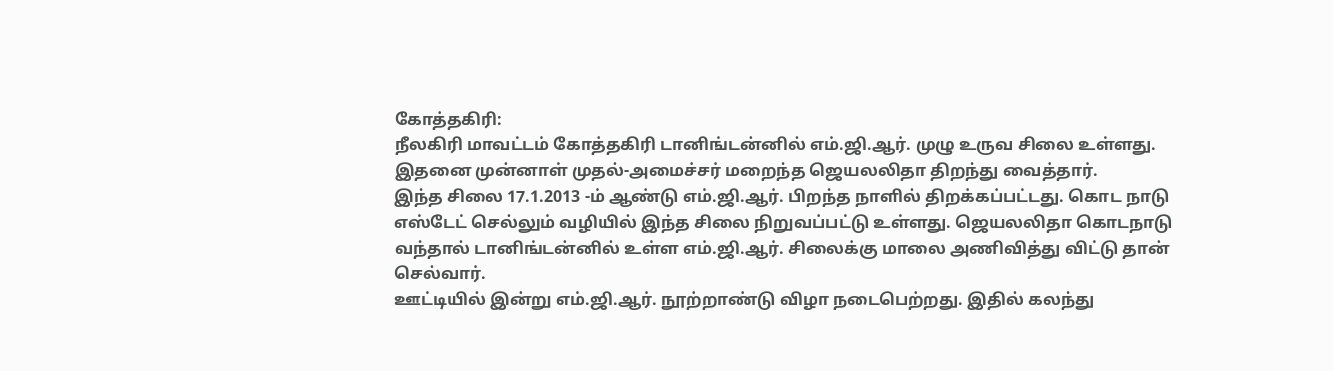கோத்தகிரி:
நீலகிரி மாவட்டம் கோத்தகிரி டானிங்டன்னில் எம்.ஜி.ஆர். முழு உருவ சிலை உள்ளது. இதனை முன்னாள் முதல்-அமைச்சர் மறைந்த ஜெயலலிதா திறந்து வைத்தார்.
இந்த சிலை 17.1.2013 -ம் ஆண்டு எம்.ஜி.ஆர். பிறந்த நாளில் திறக்கப்பட்டது. கொட நாடு எஸ்டேட் செல்லும் வழியில் இந்த சிலை நிறுவப்பட்டு உள்ளது. ஜெயலலிதா கொடநாடு வந்தால் டானிங்டன்னில் உள்ள எம்.ஜி.ஆர். சிலைக்கு மாலை அணிவித்து விட்டு தான் செல்வார்.
ஊட்டியில் இன்று எம்.ஜி.ஆர். நூற்றாண்டு விழா நடைபெற்றது. இதில் கலந்து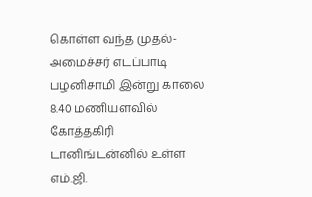கொள்ள வந்த முதல்-அமைச்சர் எடப்பாடி பழனிசாமி இன்று காலை 8.40 மணியளவில் கோத்தகிரி டானிங்டன்னில் உள்ள எம்.ஜி.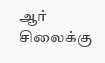ஆர் சிலைக்கு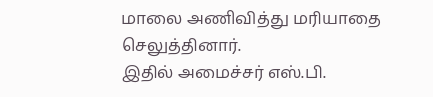மாலை அணிவித்து மரியாதை செலுத்தினார்.
இதில் அமைச்சர் எஸ்.பி.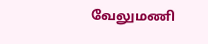வேலுமணி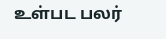உள்பட பலர்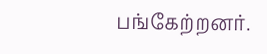பங்கேற்றனர்.